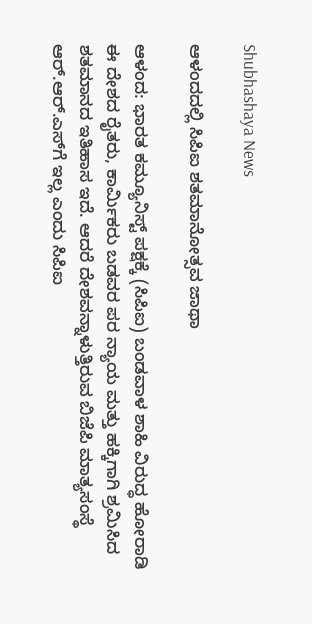Shubhashaya News

ಆಳಂದದಲ್ಲಿ ಸಿಪಿಐ ಶತಮಾನೋತ್ಸವ ಜಾಥಾ

ಆಳಂದ: ಭಾರತ ಕಮ್ಯೂನಿಸ್ಟ್ ಪಕ್ಷಕ್ಕೆ (ಸಿಪಿಐ) ಬಂಡವಾಳ ಶಾಹಿ ವಿರುದ್ಧ ಹೋರಾಡಿ ಈ ದೇಶದ ರೈತರು, ಕಾರ್ಮಿಕರು ಬಡವರ ಪರ ನ್ಯಾಯ ಮತ್ತು ಹಕ್ಕಿಗಾಗಿ ಶ್ರಮಿಸಿದ ಶತಮಾನದ ಇತಿಹಾಸ ಇದೆ. ಆದರೆ ದೇಶವನ್ನಾಳುತ್ತಿರುವ ಬಿಜೆಪಿ ಮಾತ್ಯಸಂಸ್ಥೆ ಆರ್.ಆರ್.ಎಸ್‍ಗೆ ಇಲ್ಲ ಎಂದು ಸಿಪಿಐ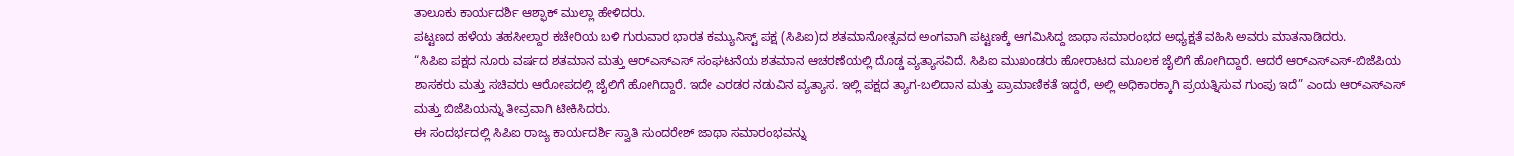ತಾಲೂಕು ಕಾರ್ಯದರ್ಶಿ ಆಶ್ಫಾಕ್ ಮುಲ್ಲಾ ಹೇಳಿದರು.
ಪಟ್ಟಣದ ಹಳೆಯ ತಹಸೀಲ್ದಾರ ಕಚೇರಿಯ ಬಳಿ ಗುರುವಾರ ಭಾರತ ಕಮ್ಯುನಿಸ್ಟ್ ಪಕ್ಷ (ಸಿಪಿಐ)ದ ಶತಮಾನೋತ್ಸವದ ಅಂಗವಾಗಿ ಪಟ್ಟಣಕ್ಕೆ ಆಗಮಿಸಿದ್ದ ಜಾಥಾ ಸಮಾರಂಭದ ಅಧ್ಯಕ್ಷತೆ ವಹಿಸಿ ಅವರು ಮಾತನಾಡಿದರು.
“ಸಿಪಿಐ ಪಕ್ಷದ ನೂರು ವರ್ಷದ ಶತಮಾನ ಮತ್ತು ಆರ್‍ಎಸ್‍ಎಸ್ ಸಂಘಟನೆಯ ಶತಮಾನ ಆಚರಣೆಯಲ್ಲಿ ದೊಡ್ಡ ವ್ಯತ್ಯಾಸವಿದೆ. ಸಿಪಿಐ ಮುಖಂಡರು ಹೋರಾಟದ ಮೂಲಕ ಜೈಲಿಗೆ ಹೋಗಿದ್ದಾರೆ. ಆದರೆ ಆರ್‍ಎಸ್‍ಎಸ್-ಬಿಜೆಪಿಯ ಶಾಸಕರು ಮತ್ತು ಸಚಿವರು ಆರೋಪದಲ್ಲಿ ಜೈಲಿಗೆ ಹೋಗಿದ್ದಾರೆ. ಇದೇ ಎರಡರ ನಡುವಿನ ವ್ಯತ್ಯಾಸ. ಇಲ್ಲಿ ಪಕ್ಷದ ತ್ಯಾಗ-ಬಲಿದಾನ ಮತ್ತು ಪ್ರಾಮಾಣಿಕತೆ ಇದ್ದರೆ, ಅಲ್ಲಿ ಅಧಿಕಾರಕ್ಕಾಗಿ ಪ್ರಯತ್ನಿಸುವ ಗುಂಪು ಇದೆ” ಎಂದು ಆರ್‍ಎಸ್‍ಎಸ್ ಮತ್ತು ಬಿಜೆಪಿಯನ್ನು ತೀವ್ರವಾಗಿ ಟೀಕಿಸಿದರು.
ಈ ಸಂದರ್ಭದಲ್ಲಿ ಸಿಪಿಐ ರಾಜ್ಯ ಕಾರ್ಯದರ್ಶಿ ಸ್ವಾತಿ ಸುಂದರೇಶ್ ಜಾಥಾ ಸಮಾರಂಭವನ್ನು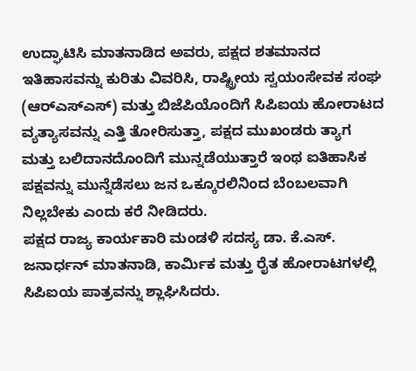ಉದ್ಘಾಟಿಸಿ ಮಾತನಾಡಿದ ಅವರು, ಪಕ್ಷದ ಶತಮಾನದ ಇತಿಹಾಸವನ್ನು ಕುರಿತು ವಿವರಿಸಿ, ರಾಷ್ಟ್ರೀಯ ಸ್ವಯಂಸೇವಕ ಸಂಘ (ಆರ್‍ಎಸ್‍ಎಸ್) ಮತ್ತು ಬಿಜೆಪಿಯೊಂದಿಗೆ ಸಿಪಿಐಯ ಹೋರಾಟದ ವ್ಯತ್ಯಾಸವನ್ನು ಎತ್ತಿ ತೋರಿಸುತ್ತಾ, ಪಕ್ಷದ ಮುಖಂಡರು ತ್ಯಾಗ ಮತ್ತು ಬಲಿದಾನದೊಂದಿಗೆ ಮುನ್ನಡೆಯುತ್ತಾರೆ ಇಂಥ ಐತಿಹಾಸಿಕ ಪಕ್ಷವನ್ನು ಮುನ್ನೆಡೆಸಲು ಜನ ಒಕ್ಕೂರಲಿನಿಂದ ಬೆಂಬಲವಾಗಿ ನಿಲ್ಲಬೇಕು ಎಂದು ಕರೆ ನೀಡಿದರು.
ಪಕ್ಷದ ರಾಜ್ಯ ಕಾರ್ಯಕಾರಿ ಮಂಡಳಿ ಸದಸ್ಯ ಡಾ. ಕೆ.ಎಸ್. ಜನಾರ್ಧನ್ ಮಾತನಾಡಿ, ಕಾರ್ಮಿಕ ಮತ್ತು ರೈತ ಹೋರಾಟಗಳಲ್ಲಿ ಸಿಪಿಐಯ ಪಾತ್ರವನ್ನು ಶ್ಲಾಘಿಸಿದರು.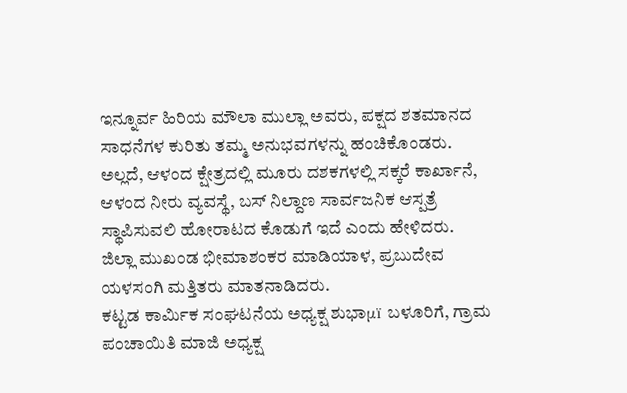ಇನ್ನೂರ್ವ ಹಿರಿಯ ಮೌಲಾ ಮುಲ್ಲಾ ಅವರು, ಪಕ್ಷದ ಶತಮಾನದ ಸಾಧನೆಗಳ ಕುರಿತು ತಮ್ಮ ಅನುಭವಗಳನ್ನು ಹಂಚಿಕೊಂಡರು. ಅಲ್ಲದೆ, ಆಳಂದ ಕ್ಷೇತ್ರದಲ್ಲಿ ಮೂರು ದಶಕಗಳಲ್ಲಿ ಸಕ್ಕರೆ ಕಾರ್ಖಾನೆ, ಆಳಂದ ನೀರು ವ್ಯವಸ್ಥೆ, ಬಸ್ ನಿಲ್ದಾಣ ಸಾರ್ವಜನಿಕ ಆಸ್ಪತ್ರೆ ಸ್ಥಾಪಿಸುವಲಿ ಹೋರಾಟದ ಕೊಡುಗೆ ಇದೆ ಎಂದು ಹೇಳಿದರು.
ಜಿಲ್ಲಾ ಮುಖಂಡ ಭೀಮಾಶಂಕರ ಮಾಡಿಯಾಳ, ಪ್ರಬುದೇವ ಯಳಸಂಗಿ ಮತ್ತಿತರು ಮಾತನಾಡಿದರು.
ಕಟ್ಟಡ ಕಾರ್ಮಿಕ ಸಂಘಟನೆಯ ಅಧ್ಯಕ್ಷ ಶುಭಾμï ಬಳೂರಿಗೆ, ಗ್ರಾಮ ಪಂಚಾಯಿತಿ ಮಾಜಿ ಅಧ್ಯಕ್ಷ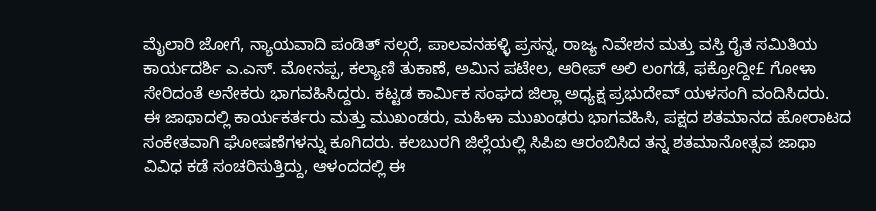ಮೈಲಾರಿ ಜೋಗೆ, ನ್ಯಾಯವಾದಿ ಪಂಡಿತ್ ಸಲ್ಗರೆ, ಪಾಲವನಹಳ್ಳಿ ಪ್ರಸನ್ನ, ರಾಜ್ಯ ನಿವೇಶನ ಮತ್ತು ವಸ್ತಿ ರೈತ ಸಮಿತಿಯ ಕಾರ್ಯದರ್ಶಿ ಎ.ಎಸ್. ಮೋನಪ್ಪ, ಕಲ್ಯಾಣಿ ತುಕಾಣೆ, ಅಮಿನ ಪಟೇಲ, ಆರೀಪ್ ಅಲಿ ಲಂಗಡೆ, ಫಕ್ರೋದ್ದೀ£ ಗೋಳಾ ಸೇರಿದಂತೆ ಅನೇಕರು ಭಾಗವಹಿಸಿದ್ದರು. ಕಟ್ಟಡ ಕಾರ್ಮಿಕ ಸಂಘದ ಜಿಲ್ಲಾ ಅಧ್ಯಕ್ಷ ಪ್ರಭುದೇವ್ ಯಳಸಂಗಿ ವಂದಿಸಿದರು.
ಈ ಜಾಥಾದಲ್ಲಿ ಕಾರ್ಯಕರ್ತರು ಮತ್ತು ಮುಖಂಡರು, ಮಹಿಳಾ ಮುಖಂಢರು ಭಾಗವಹಿಸಿ, ಪಕ್ಷದ ಶತಮಾನದ ಹೋರಾಟದ ಸಂಕೇತವಾಗಿ ಘೋಷಣೆಗಳನ್ನು ಕೂಗಿದರು. ಕಲಬುರಗಿ ಜಿಲ್ಲೆಯಲ್ಲಿ ಸಿಪಿಐ ಆರಂಬಿಸಿದ ತನ್ನ ಶತಮಾನೋತ್ಸವ ಜಾಥಾ ವಿವಿಧ ಕಡೆ ಸಂಚರಿಸುತ್ತಿದ್ದು, ಆಳಂದದಲ್ಲಿ ಈ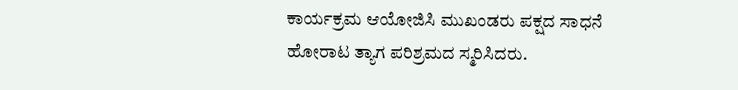ಕಾರ್ಯಕ್ರಮ ಆಯೋಜಿಸಿ ಮುಖಂಡರು ಪಕ್ಷದ ಸಾಧನೆ ಹೋರಾಟ ತ್ಯಾಗ ಪರಿಶ್ರಮದ ಸ್ಮರಿಸಿದರು.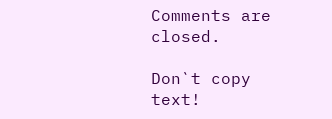Comments are closed.

Don`t copy text!